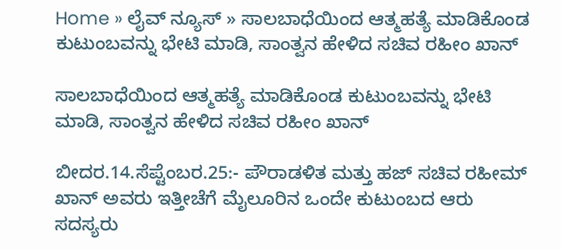Home » ಲೈವ್ ನ್ಯೂಸ್ » ಸಾಲಬಾಧೆಯಿಂದ ಆತ್ಮಹತ್ಯೆ ಮಾಡಿಕೊಂಡ ಕುಟುಂಬವನ್ನು ಭೇಟಿ ಮಾಡಿ, ಸಾಂತ್ವನ ಹೇಳಿದ ಸಚಿವ ರಹೀಂ ಖಾನ್

ಸಾಲಬಾಧೆಯಿಂದ ಆತ್ಮಹತ್ಯೆ ಮಾಡಿಕೊಂಡ ಕುಟುಂಬವನ್ನು ಭೇಟಿ ಮಾಡಿ, ಸಾಂತ್ವನ ಹೇಳಿದ ಸಚಿವ ರಹೀಂ ಖಾನ್

ಬೀದರ.14.ಸೆಪ್ಟೆಂಬರ.25:- ಪೌರಾಡಳಿತ ಮತ್ತು ಹಜ್ ಸಚಿವ ರಹೀಮ್ ಖಾನ್ ಅವರು ಇತ್ತೀಚೆಗೆ ಮೈಲೂರಿನ ಒಂದೇ ಕುಟುಂಬದ ಆರು ಸದಸ್ಯರು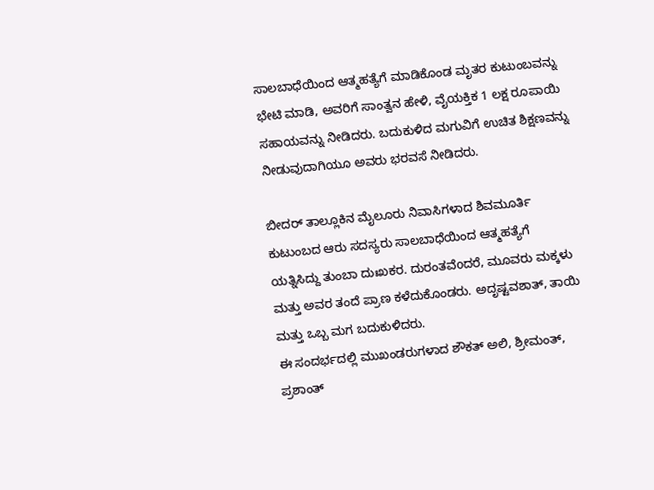ಸಾಲಬಾಧೆಯಿಂದ ಆತ್ಮಹತ್ಯೆಗೆ ಮಾಡಿಕೊಂಡ ಮೃತರ ಕುಟುಂಬವನ್ನು ಭೇಟಿ ಮಾಡಿ, ಅವರಿಗೆ ಸಾಂತ್ವನ ಹೇಳಿ, ವೈಯಕ್ತಿಕ 1 ಲಕ್ಷ ರೂಪಾಯಿ ಸಹಾಯವನ್ನು ನೀಡಿದರು. ಬದುಕುಳಿದ ಮಗುವಿಗೆ ಉಚಿತ ಶಿಕ್ಷಣವನ್ನು ನೀಡುವುದಾಗಿಯೂ ಅವರು ಭರವಸೆ ನೀಡಿದರು.

ಬೀದರ್ ತಾಲ್ಲೂಕಿನ ಮೈಲೂರು ನಿವಾಸಿಗಳಾದ ಶಿವಮೂರ್ತಿ ಕುಟುಂಬದ ಆರು ಸದಸ್ಯರು ಸಾಲಬಾಧೆಯಿಂದ ಆತ್ಮಹತ್ಯೆಗೆ ಯತ್ನಿಸಿದ್ದು ತುಂಬಾ ದುಃಖಕರ. ದುರಂತವೆoದರೆ, ಮೂವರು ಮಕ್ಕಳು ಮತ್ತು ಅವರ ತಂದೆ ಪ್ರಾಣ ಕಳೆದುಕೊಂಡರು. ಅದೃಷ್ಟವಶಾತ್, ತಾಯಿ ಮತ್ತು ಒಬ್ಬ ಮಗ ಬದುಕುಳಿದರು.
ಈ ಸಂದರ್ಭದಲ್ಲಿ ಮುಖಂಡರುಗಳಾದ ಶೌಕತ್ ಅಲಿ, ಶ್ರೀಮಂತ್, ಪ್ರಶಾಂತ್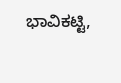ಭಾವಿಕಟ್ಟಿ,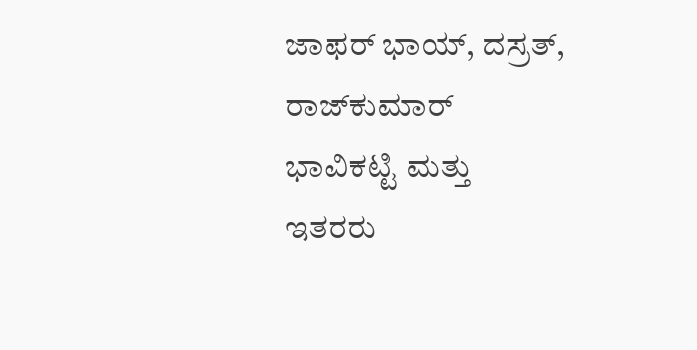ಜಾಫರ್ ಭಾಯ್, ದಸ್ರತ್, ರಾಜ್‌ಕುಮಾರ್ ಭಾವಿಕಟ್ಟಿ ಮತ್ತು ಇತರರು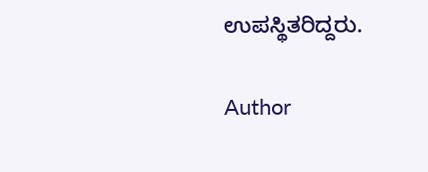ಉಪಸ್ಥಿತರಿದ್ದರು.

Author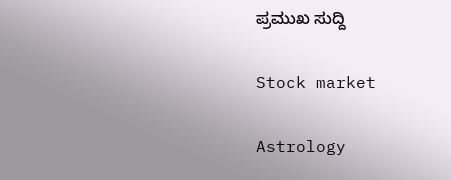ಪ್ರಮುಖ ಸುದ್ದಿ

Stock market

Astrology